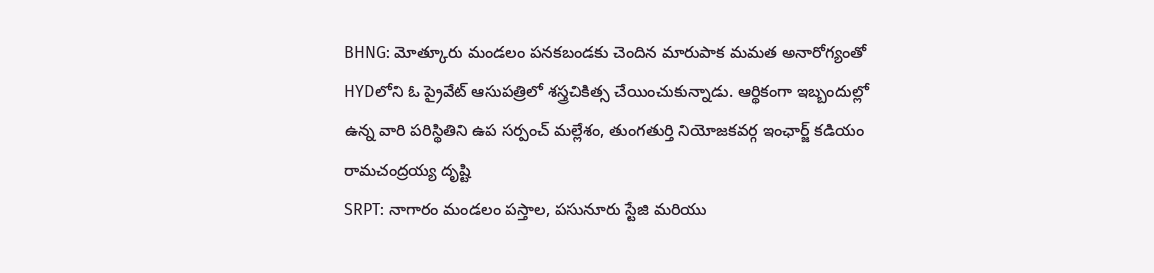BHNG: మోత్కూరు మండలం పనకబండకు చెందిన మారుపాక మమత అనారోగ్యంతో HYDలోని ఓ ప్రైవేట్ ఆసుపత్రిలో శస్త్రచికిత్స చేయించుకున్నాడు. ఆర్థికంగా ఇబ్బందుల్లో ఉన్న వారి పరిస్థితిని ఉప సర్పంచ్ మల్లేశం, తుంగతుర్తి నియోజకవర్గ ఇంఛార్జ్ కడియం రామచంద్రయ్య దృష్టి
SRPT: నాగారం మండలం పస్తాల, పసునూరు స్టేజి మరియు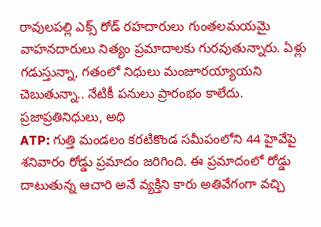రావులపల్లి ఎక్స్ రోడ్ రహదారులు గుంతలమయమై వాహనదారులు నిత్యం ప్రమాదాలకు గురవుతున్నారు. ఏళ్లు గడుస్తున్నా, గతంలో నిధులు మంజూరయ్యాయని చెబుతున్నా.. నేటికీ పనులు ప్రారంభం కాలేదు. ప్రజాప్రతినిధులు, అధి
ATP: గుత్తి మండలం కరటికొండ సమీపంలోని 44 హైవేపై శనివారం రోడ్డు ప్రమాదం జరిగింది. ఈ ప్రమాదంలో రోడ్డు దాటుతున్న ఆచారి అనే వ్యక్తిని కారు అతివేగంగా వచ్చి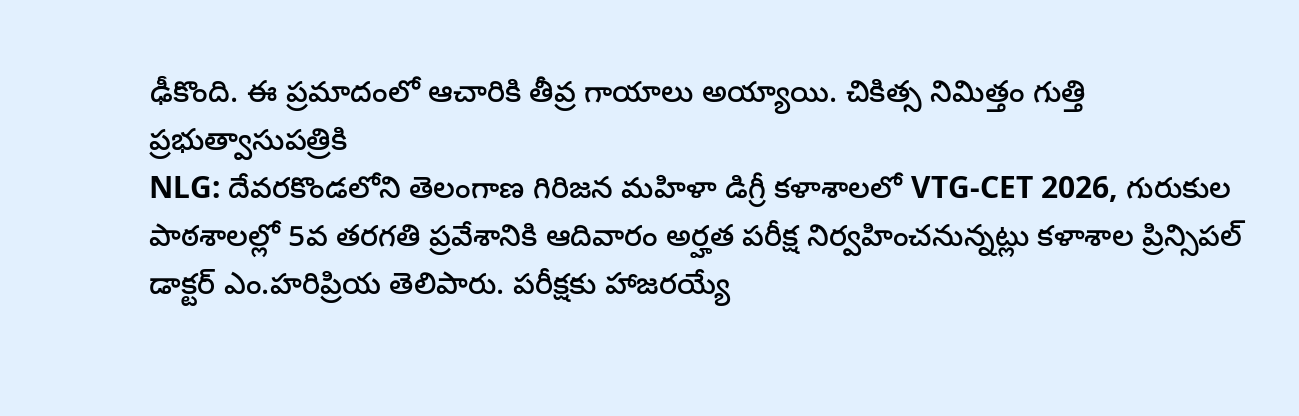ఢీకొంది. ఈ ప్రమాదంలో ఆచారికి తీవ్ర గాయాలు అయ్యాయి. చికిత్స నిమిత్తం గుత్తి ప్రభుత్వాసుపత్రికి
NLG: దేవరకొండలోని తెలంగాణ గిరిజన మహిళా డిగ్రీ కళాశాలలో VTG-CET 2026, గురుకుల పాఠశాలల్లో 5వ తరగతి ప్రవేశానికి ఆదివారం అర్హత పరీక్ష నిర్వహించనున్నట్లు కళాశాల ప్రిన్సిపల్ డాక్టర్ ఎం.హరిప్రియ తెలిపారు. పరీక్షకు హాజరయ్యే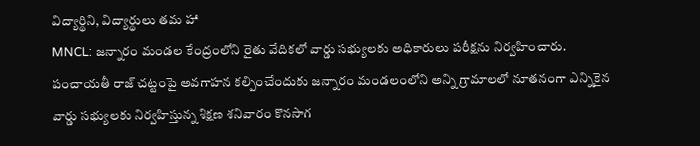విద్యార్థిని, విద్యార్థులు తమ హా
MNCL: జన్నారం మండల కేంద్రంలోని రైతు వేదికలో వార్డు సభ్యులకు అధికారులు పరీక్షను నిర్వహించారు. పంచాయతీ రాజ్ చట్టంపై అవగాహన కల్పించేందుకు జన్నారం మండలంలోని అన్ని గ్రామాలలో నూతనంగా ఎన్నికైన వార్డు సభ్యులకు నిర్వహిస్తున్న శిక్షణ శనివారం కొనసాగ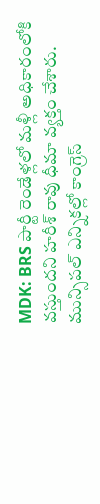MDK: BRS పార్టీ రెండేళ్లలో మళ్లీ అధికారంలోకి వస్తుందని హరీశ్ రావు ధీమా వ్యక్తం చేశారు. మున్సిపల్ ఎన్నికల్లో కాంగ్రెస్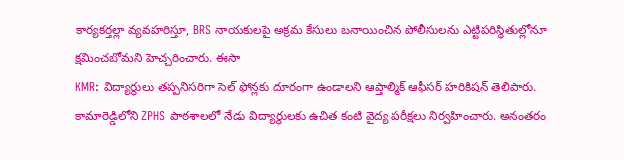కార్యకర్తల్లా వ్యవహరిస్తూ, BRS నాయకులపై అక్రమ కేసులు బనాయించిన పోలీసులను ఎట్టిపరిస్థితుల్లోనూ క్షమించబోమని హెచ్చరించారు. ఈసా
KMR: విద్యార్థులు తప్పనిసరిగా సెల్ ఫోన్లకు దూరంగా ఉండాలని ఆప్తాల్మిక్ ఆఫీసర్ హరికిషన్ తెలిపారు. కామారెడ్డిలోని ZPHS పాఠశాలలో నేడు విద్యార్థులకు ఉచిత కంటి వైద్య పరీక్షలు నిర్వహించారు. అనంతరం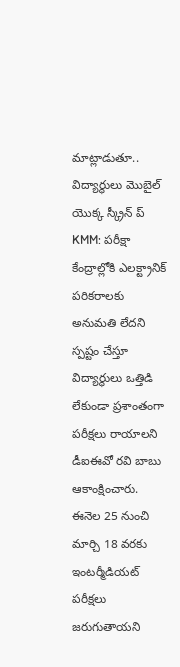మాట్లాడుతూ.. విద్యార్థులు మొబైల్ యొక్క స్క్రీన్ ప్
KMM: పరీక్షా కేంద్రాల్లోకి ఎలక్ట్రానిక్ పరికరాలకు అనుమతి లేదని స్పష్టం చేస్తూ విద్యార్థులు ఒత్తిడి లేకుండా ప్రశాంతంగా పరీక్షలు రాయాలని డీఐఈవో రవి బాబు ఆకాంక్షించారు. ఈనెల 25 నుంచి మార్చి 18 వరకు ఇంటర్మీడియట్ పరీక్షలు జరుగుతాయని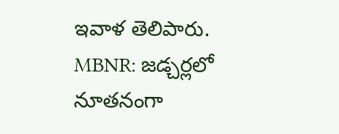ఇవాళ తెలిపారు.
MBNR: జడ్చర్లలో నూతనంగా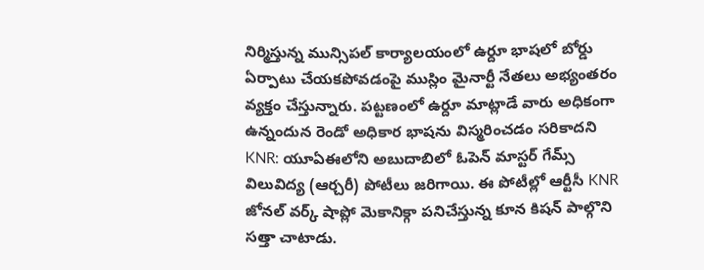నిర్మిస్తున్న మున్సిపల్ కార్యాలయంలో ఉర్దూ భాషలో బోర్డు ఏర్పాటు చేయకపోవడంపై ముస్లిం మైనార్టీ నేతలు అభ్యంతరం వ్యక్తం చేస్తున్నారు. పట్టణంలో ఉర్దూ మాట్లాడే వారు అధికంగా ఉన్నందున రెండో అధికార భాషను విస్మరించడం సరికాదని
KNR: యూఏఈలోని అబుదాబిలో ఓపెన్ మాస్టర్ గేమ్స్ విలువిద్య (ఆర్చరీ) పోటీలు జరిగాయి. ఈ పోటీల్లో ఆర్టీసీ KNR జోనల్ వర్క్ షాప్లో మెకానిక్గా పనిచేస్తున్న కూన కిషన్ పాల్గొని సత్తా చాటాడు.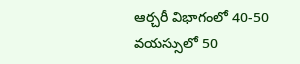ఆర్చరీ విభాగంలో 40-50 వయస్సులో 50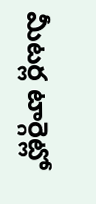మీటర్ల టార్గెట్లో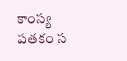కాంస్య పతకం స